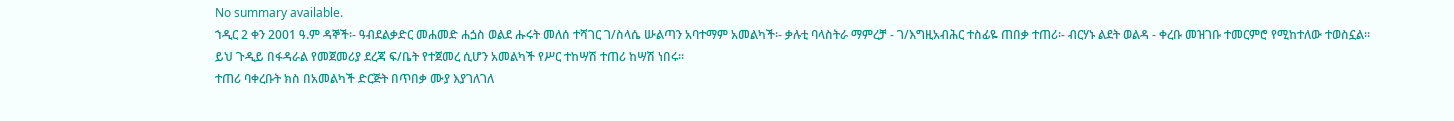No summary available.
ኀዲር 2 ቀን 2001 ዓ.ም ዳኞች፡- ዓብደልቃድር መሐመድ ሐጏስ ወልደ ሑሩት መለሰ ተሻገር ገ/ስላሴ ሡልጣን አባተማም አመልካች፡- ቃሉቲ ባላስትራ ማምረቻ - ገ/እግዚአብሕር ተስፊዬ ጠበቃ ተጠሪ፡- ብርሃኑ ልደት ወልዳ - ቀረቡ መዝገቡ ተመርምሮ የሚከተለው ተወስኗል።
ይህ ጉዲይ በፋዳራል የመጀመሪያ ደረጃ ፍ/ቤት የተጀመረ ሲሆን አመልካች የሥር ተከሣሽ ተጠሪ ከሣሽ ነበሩ።
ተጠሪ ባቀረቡት ክስ በአመልካች ድርጅት በጥበቃ ሙያ እያገለገለ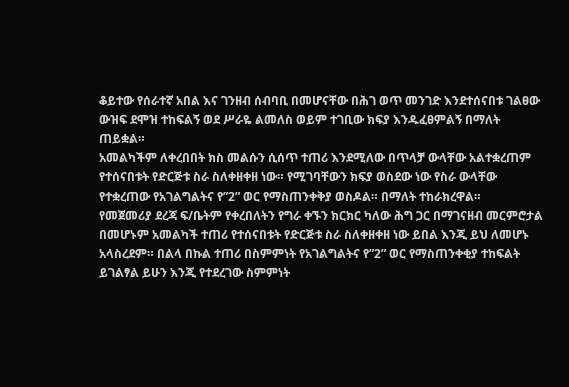ቆይተው የሰራተኛ አበል እና ገንዘብ ሰብባቢ በመሆናቸው በሕገ ወጥ መንገድ እንደተሰናበቱ ገልፀው ውዝፍ ደሞዝ ተከፍልኝ ወደ ሥራዬ ልመለስ ወይም ተገቢው ክፍያ እንዱፈፀምልኝ በማለት ጠይቋል።
አመልካችም ለቀረበበት ክስ መልሱን ሲሰጥ ተጠሪ እንደሚለው በጥላቻ ውላቸው አልተቋረጠም የተሰናበቱት የድርጅቱ ስራ ስለቀዘቀዘ ነው። የሚገባቸውን ክፍያ ወስደው ነው የስራ ውላቸው የተቋረጠው የአገልግልትና የ”2” ወር የማስጠንቀቅያ ወስዶል። በማለት ተከራክረዋል።
የመጀመሪያ ደረጃ ፍ/ቤትም የቀረበለትን የግራ ቀኙን ክርክር ካለው ሕግ ጋር በማገናዘብ መርምሮታል በመሆኑም አመልካች ተጠሪ የተሰናበቱት የድርጅቱ ስራ ስለቀዘቀዘ ነው ይበል እንጂ ይህ ለመሆኑ አላስረደም። በልላ በኩል ተጠሪ በስምምነት የአገልግልትና የ”2” ወር የማስጠንቀቂያ ተከፍልት ይገልፃል ይሁን እንጂ የተደረገው ስምምነት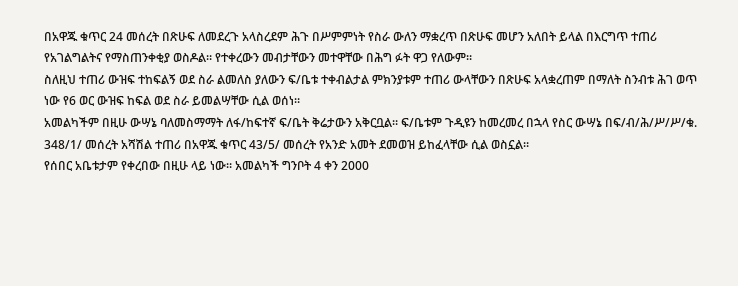በአዋጁ ቁጥር 24 መሰረት በጽሁፍ ለመደረጉ አላስረደም ሕጉ በሥምምነት የስራ ውለን ማቋረጥ በጽሁፍ መሆን አለበት ይላል በእርግጥ ተጠሪ የአገልግልትና የማስጠንቀቂያ ወስዶል። የተቀረውን መብታቸውን መተዋቸው በሕግ ፉት ዋጋ የለውም።
ስለዚህ ተጠሪ ውዝፍ ተከፍልኝ ወደ ስራ ልመለስ ያለውን ፍ/ቤቱ ተቀብልታል ምክንያቱም ተጠሪ ውላቸውን በጽሁፍ አላቋረጠም በማለት ስንብቱ ሕገ ወጥ ነው የ6 ወር ውዝፍ ከፍል ወደ ስራ ይመልሣቸው ሲል ወሰነ።
አመልካችም በዚሁ ውሣኔ ባለመስማማት ለፋ/ከፍተኛ ፍ/ቤት ቅሬታውን አቅርቧል። ፍ/ቤቱም ጉዲዩን ከመረመረ በኋላ የስር ውሣኔ በፍ/ብ/ሕ/ሥ/ሥ/ቁ. 348/1/ መሰረት አሻሽል ተጠሪ በአዋጁ ቁጥር 43/5/ መሰረት የአንድ አመት ደመወዝ ይከፈላቸው ሲል ወስኗል።
የሰበር አቤቱታም የቀረበው በዚሁ ላይ ነው። አመልካች ግንቦት 4 ቀን 2000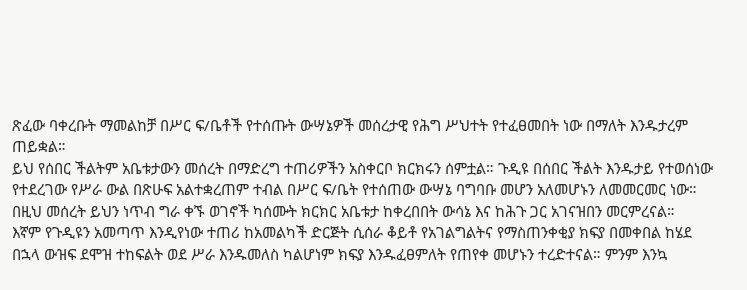ጽፈው ባቀረቡት ማመልከቻ በሥር ፍ/ቤቶች የተሰጡት ውሣኔዎች መሰረታዊ የሕግ ሥህተት የተፈፀመበት ነው በማለት እንዱታረም ጠይቋል።
ይህ የሰበር ችልትም አቤቱታውን መሰረት በማድረግ ተጠሪዎችን አስቀርቦ ክርክሩን ሰምቷል። ጉዲዩ በሰበር ችልት እንዱታይ የተወሰነው የተደረገው የሥራ ውል በጽሁፍ አልተቋረጠም ተብል በሥር ፍ/ቤት የተሰጠው ውሣኔ ባግባቡ መሆን አለመሆኑን ለመመርመር ነው። በዚህ መሰረት ይህን ነጥብ ግራ ቀኙ ወገኖች ካሰሙት ክርክር አቤቱታ ከቀረበበት ውሳኔ እና ከሕጉ ጋር አገናዝበን መርምረናል።
እኛም የጉዲዩን አመጣጥ እንዲየነው ተጠሪ ከአመልካች ድርጅት ሲሰራ ቆይቶ የአገልግልትና የማስጠንቀቂያ ክፍያ በመቀበል ከሄደ በኋላ ውዝፍ ደሞዝ ተከፍልት ወደ ሥራ እንዱመለስ ካልሆነም ክፍያ እንዱፈፀምለት የጠየቀ መሆኑን ተረድተናል። ምንም እንኳ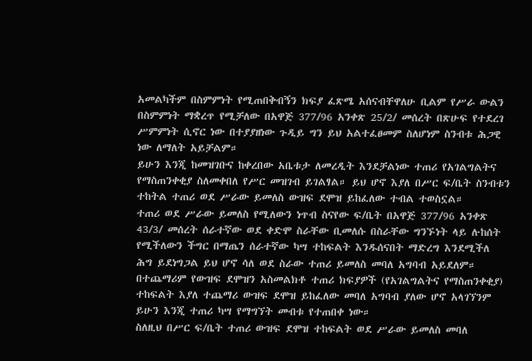አመልካችም በስምምነት የሚጠበቅብኝን ክፍያ ፈጽሜ አሰናብቸዋለሁ ቢልም የሥራ ውልን በስምምነት ማቋረጥ የሚቻለው በአዋጅ 377/96 አንቀጽ 25/2/ መሰረት በጽሁፍ የተደረገ ሥምምነት ሲኖር ነው በተያያዘነው ጉዲይ ግን ይህ አልተፈፀመም ስለሆነም ስንብቱ ሕጋዊ ነው ለማለት አይቻልም።
ይሁን እንጂ ከመዝገቡና ከቀረበው አቤቱታ ለመረዲት እንደቻልነው ተጠሪ የአገልግልትና የማስጠንቀቂያ ስለመቀበለ የሥር መዝገብ ይገልፃል። ይህ ሆኖ እያለ በሥር ፍ/ቤት ስንብቱን ተከትል ተጠሪ ወደ ሥራው ይመለስ ውዝፍ ደሞዝ ይከፈለው ተብል ተወስኗል።
ተጠሪ ወደ ሥራው ይመለስ የሚለውን ነጥብ ስናየው ፍ/ቤት በአዋጅ 377/96 አንቀጽ 43/3/ መሰረት ሰራተኛው ወደ ቀድሞ ስራቸው ቢመለሱ በስራቸው ግንኙነት ላይ ሉከሰት የሚችለውን ችግር በማጤን ሰራተኛው ካሣ ተከፍልት እንዱሰናበት ማድረግ እንደሚችለ ሕግ ይደነግጋል ይህ ሆኖ ሳለ ወደ ስራው ተጠሪ ይመለስ መባለ አግባብ አይደለም።
በተጨማሪም የውዝፍ ደሞዝን አስመልክቶ ተጠሪ ክፍያዎች (የአገልግልትና የማስጠንቀቂያ) ተከፍልት እያለ ተጨማሪ ውዝፍ ደሞዝ ይከፈለው መባለ አግባብ ያለው ሆኖ አላገኘንም ይሁን እንጂ ተጠሪ ካሣ የማግኘት መብቱ የተጠበቀ ነው።
ስለዚህ በሥር ፍ/ቤት ተጠሪ ውዝፍ ደሞዝ ተከፍልት ወደ ሥራው ይመለስ መባለ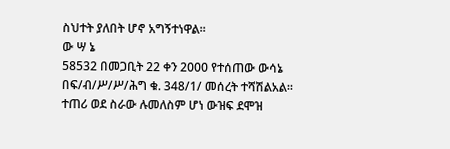ስህተት ያለበት ሆኖ አግኝተነዋል።
ው ሣ ኔ
58532 በመጋቢት 22 ቀን 2000 የተሰጠው ውሳኔ በፍ/ብ/ሥ/ሥ/ሕግ ቁ. 348/1/ መሰረት ተሻሽልአል።
ተጠሪ ወደ ስራው ሉመለስም ሆነ ውዝፍ ደሞዝ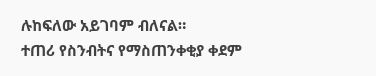ሉከፍለው አይገባም ብለናል።
ተጠሪ የስንብትና የማስጠንቀቂያ ቀደም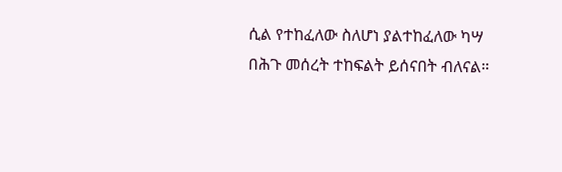ሲል የተከፈለው ስለሆነ ያልተከፈለው ካሣ በሕጉ መሰረት ተከፍልት ይሰናበት ብለናል።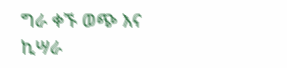ግራ ቀኙ ወጭ እና ኪሣራ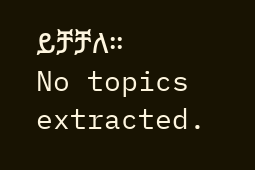ይቻቻለ።
No topics extracted.